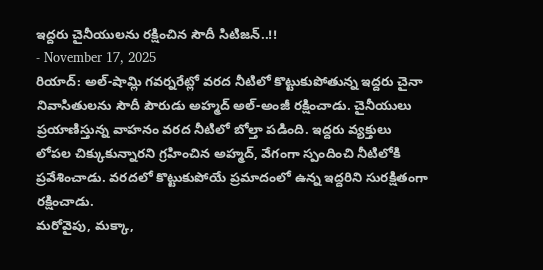ఇద్దరు చైనీయులను రక్షించిన సౌదీ సిటిజన్..!!
- November 17, 2025
రియాద్: అల్-షామ్లి గవర్నరేట్లో వరద నీటిలో కొట్టుకుపోతున్న ఇద్దరు చైనా నివాసితులను సౌదీ పౌరుడు అహ్మద్ అల్-అంజీ రక్షించాడు. చైనీయులు ప్రయాణిస్తున్న వాహనం వరద నీటిలో బోల్తా పడింది. ఇద్దరు వ్యక్తులు లోపల చిక్కుకున్నారని గ్రహించిన అహ్మద్, వేగంగా స్పందించి నీటిలోకి ప్రవేశించాడు. వరదలో కొట్టుకుపోయే ప్రమాదంలో ఉన్న ఇద్దరిని సురక్షితంగా రక్షించాడు.
మరోవైపు, మక్కా,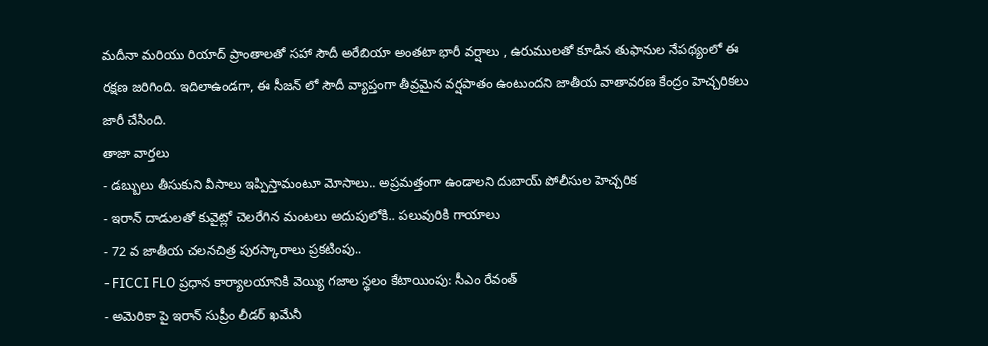మదీనా మరియు రియాద్ ప్రాంతాలతో సహా సౌదీ అరేబియా అంతటా భారీ వర్షాలు , ఉరుములతో కూడిన తుఫానుల నేపథ్యంలో ఈ రక్షణ జరిగింది. ఇదిలాఉండగా, ఈ సీజన్ లో సౌదీ వ్యాప్తంగా తీవ్రమైన వర్షపాతం ఉంటుందని జాతీయ వాతావరణ కేంద్రం హెచ్చరికలు జారీ చేసింది.
తాజా వార్తలు
- డబ్బులు తీసుకుని వీసాలు ఇప్పిస్తామంటూ మోసాలు.. అప్రమత్తంగా ఉండాలని దుబాయ్ పోలీసుల హెచ్చరిక
- ఇరాన్ దాడులతో కువైట్లో చెలరేగిన మంటలు అదుపులోకి.. పలువురికి గాయాలు
- 72 వ జాతీయ చలనచిత్ర పురస్కారాలు ప్రకటింపు..
- FICCI FLO ప్రధాన కార్యాలయానికి వెయ్యి గజాల స్థలం కేటాయింపు: సీఎం రేవంత్
- అమెరికా పై ఇరాన్ సుప్రీం లీడర్ ఖమేనీ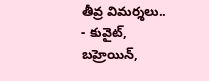తీవ్ర విమర్శలు..
- కువైట్, బహ్రెయిన్,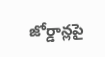జోర్డాన్లపై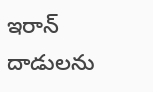ఇరాన్ దాడులను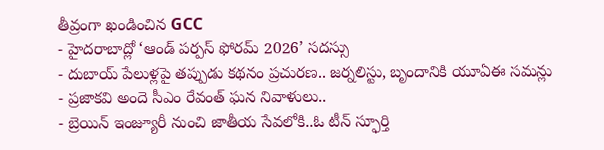తీవ్రంగా ఖండించిన GCC
- హైదరాబాద్లో ‘ఆండ్ పర్పస్ ఫోరమ్ 2026’ సదస్సు
- దుబాయ్ పేలుళ్లపై తప్పుడు కథనం ప్రచురణ.. జర్నలిస్టు, బృందానికి యూఏఈ సమన్లు
- ప్రజాకవి అందె సీఎం రేవంత్ ఘన నివాళులు..
- బ్రెయిన్ ఇంజ్యూరీ నుంచి జాతీయ సేవలోకి..ఓ టీన్ స్ఫూర్తి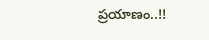ప్రయాణం..!!